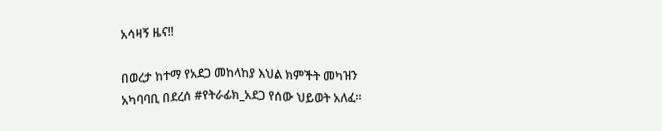አሳዛኝ ዜና‼

በወረታ ከተማ የአደጋ መከላከያ እህል ክምችት መካዝን አካባባቢ በደረሰ #የትራፊክ_አደጋ የሰው ህይወት አለፈ።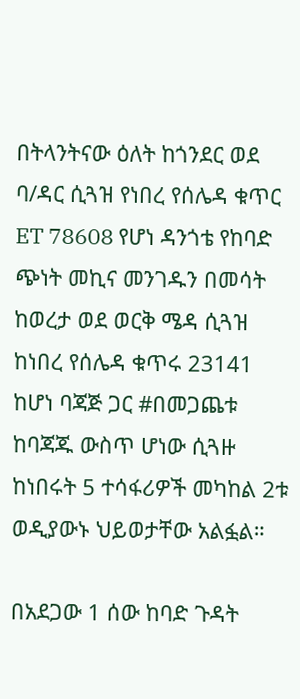በትላንትናው ዕለት ከጎንደር ወደ ባ/ዳር ሲጓዝ የነበረ የሰሌዳ ቁጥር ET 78608 የሆነ ዳንጎቴ የከባድ ጭነት መኪና መንገዱን በመሳት ከወረታ ወደ ወርቅ ሜዳ ሲጓዝ ከነበረ የሰሌዳ ቁጥሩ 23141 ከሆነ ባጃጅ ጋር #በመጋጨቱ ከባጃጁ ውስጥ ሆነው ሲጓዙ ከነበሩት 5 ተሳፋሪዎች መካከል 2ቱ ወዲያውኑ ህይወታቸው አልፏል።

በአደጋው 1 ሰው ከባድ ጉዳት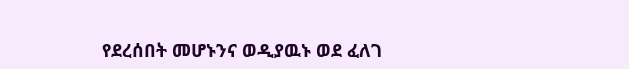የደረሰበት መሆኑንና ወዲያዉኑ ወደ ፈለገ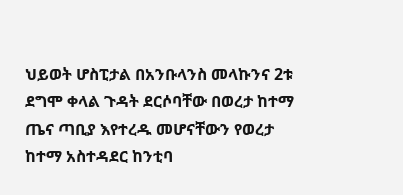ህይወት ሆስፒታል በአንቡላንስ መላኩንና 2ቱ ደግሞ ቀላል ጉዳት ደርሶባቸው በወረታ ከተማ ጤና ጣቢያ እየተረዱ መሆናቸውን የወረታ ከተማ አስተዳደር ከንቲባ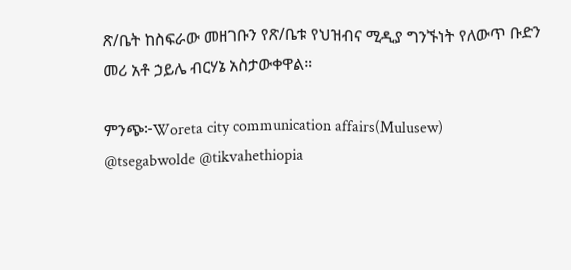ጽ/ቤት ከስፍራው መዘገቡን የጽ/ቤቱ የህዝብና ሚዲያ ግንኙነት የለውጥ ቡድን መሪ አቶ ኃይሌ ብርሃኔ አስታውቀዋል።

ምንጭ፦Woreta city communication affairs(Mulusew)
@tsegabwolde @tikvahethiopia